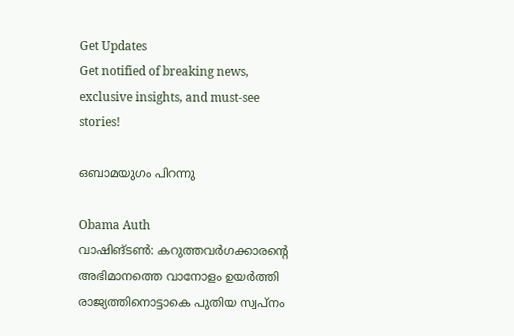Get Updates
Get notified of breaking news, exclusive insights, and must-see stories!

ഒബാമയുഗം പിറന്നു

Obama Auth
വാഷിങ്‌ടണ്‍: കറുത്തവര്‍ഗക്കാരന്റെ അഭിമാനത്തെ വാനോളം ഉയര്‍ത്തി രാജ്യത്തിനൊട്ടാകെ പുതിയ സ്വപ്‌നം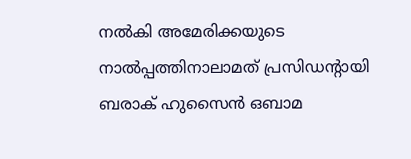നല്‍കി അമേരിക്കയുടെ നാല്‍പ്പത്തിനാലാമത്‌ പ്രസിഡന്റായി ബരാക് ഹുസൈന്‍ ഒബാമ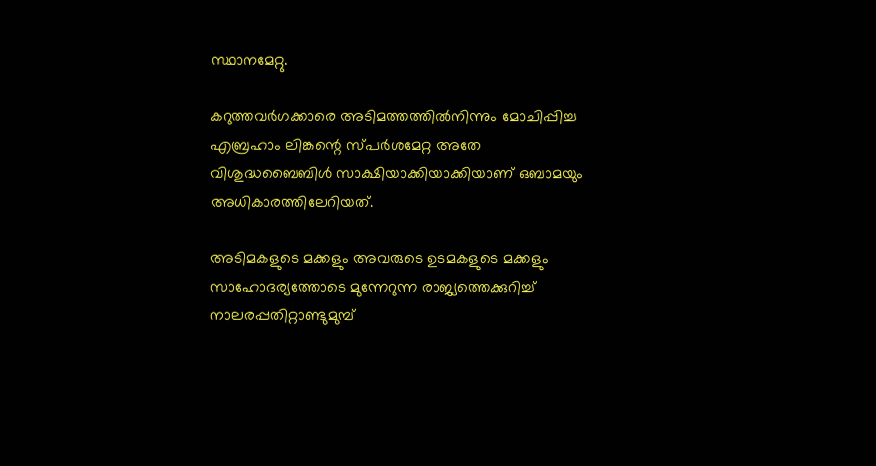സ്ഥാനമേറ്റു.

കറുത്തവര്‍ഗക്കാരെ അടിമത്തത്തില്‍നിന്നും മോചിപ്പിച്ച എബ്രഹാം ലിങ്കന്റെ സ്‌പര്‍ശമേറ്റ അതേ വിശുദ്ധബൈബിള്‍ സാക്ഷിയാക്കിയാക്കിയാണ്‌ ഒബാമയും അധികാരത്തിലേറിയത്‌.

അടിമകളുടെ മക്കളും അവരുടെ ഉടമകളുടെ മക്കളും സാഹോദര്യത്തോടെ മുന്നേറുന്ന രാജ്യത്തെക്കുറിച്ച്‌ നാലരപ്പതിറ്റാണ്ടുമുമ്പ്‌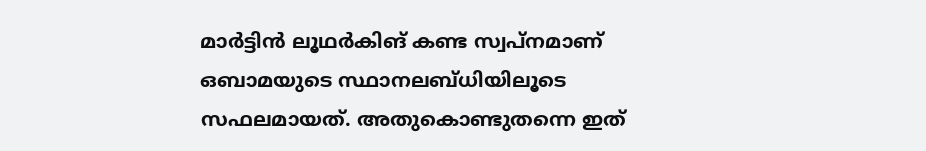മാര്‍ട്ടിന്‍ ലൂഥര്‍കിങ്‌ കണ്ട സ്വപ്‌നമാണ്‌ ഒബാമയുടെ സ്ഥാനലബ്ധിയിലൂടെ സഫലമായത്‌. അതുകൊണ്ടുതന്നെ ഇത്‌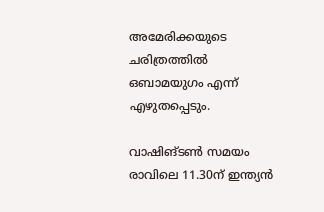അമേരിക്കയുടെ ചരിത്രത്തില്‍ ഒബാമയുഗം എന്ന്‌ എഴുതപ്പെടും.

വാഷിങ്‌ടണ്‍ സമയം രാവിലെ 11.30ന്‌ ഇന്ത്യന്‍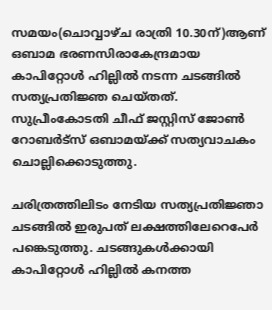സമയം(ചൊവ്വാഴ്‌ച രാത്രി 10.30ന്‌)ആണ്‌ ഒബാമ ഭരണസിരാകേന്ദ്രമായ കാപിറ്റോള്‍ ഹില്ലില്‍ നടന്ന ചടങ്ങില്‍ സത്യപ്രതിജ്ഞ ചെയ്‌തത്‌. സുപ്രീംകോടതി ചീഫ്‌ ജസ്റ്റിസ്‌ ജോണ്‍ റോബര്‍ട്‌സ്‌ ഒബാമയ്‌ക്ക്‌ സത്യവാചകം ചൊല്ലിക്കൊടുത്തു.

ചരിത്രത്തിലിടം നേടിയ സത്യപ്രതിജ്ഞാ ചടങ്ങില്‍ ഇരുപത്‌ ലക്ഷത്തിലേറെപേര്‍ പങ്കെടുത്തു. ചടങ്ങുകള്‍ക്കായി കാപിറ്റോള്‍ ഹില്ലില്‍ കനത്ത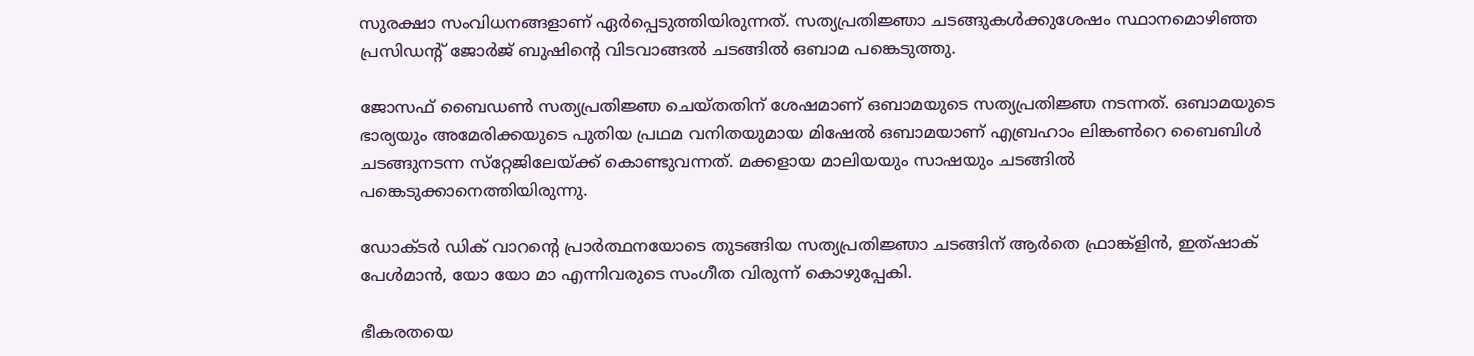സുരക്ഷാ സംവിധനങ്ങളാണ്‌ ഏര്‍പ്പെടുത്തിയിരുന്നത്‌. സത്യപ്രതിജ്ഞാ ചടങ്ങുകള്‍ക്കുശേഷം സ്ഥാനമൊഴിഞ്ഞ പ്രസിഡന്റ്‌ ജോര്‍ജ്‌ ബുഷിന്റെ വിടവാങ്ങല്‍ ചടങ്ങില്‍ ഒബാമ പങ്കെടുത്തു.

ജോസഫ്‌ ബൈഡണ്‍ സത്യപ്രതിജ്ഞ ചെയ്‌തതിന്‌ ശേഷമാണ്‌ ഒബാമയുടെ സത്യപ്രതിജ്ഞ നടന്നത്‌. ഒബാമയുടെ ഭാര്യയും അമേരിക്കയുടെ പുതിയ പ്രഥമ വനിതയുമായ മിഷേല്‍ ഒബാമയാണ്‌ എബ്രഹാം ലിങ്കണ്‍റെ ബൈബിള്‍ ചടങ്ങുനടന്ന സ്‌റ്റേജിലേയ്‌ക്ക്‌ കൊണ്ടുവന്നത്‌. മക്കളായ മാലിയയും സാഷയും ചടങ്ങില്‍ പങ്കെടുക്കാനെത്തിയിരുന്നു.

ഡോക്ടര്‍ ഡിക്‌ വാറന്റെ പ്രാര്‍ത്ഥനയോടെ തുടങ്ങിയ സത്യപ്രതിജ്ഞാ ചടങ്ങിന്‌ ആര്‍തെ ഫ്രാങ്ക്‌ളിന്‍, ഇത്‌ഷാക്‌ പേള്‍മാന്‍, യോ യോ മാ എന്നിവരുടെ സംഗീത വിരുന്ന്‌ കൊഴുപ്പേകി.

ഭീകരതയെ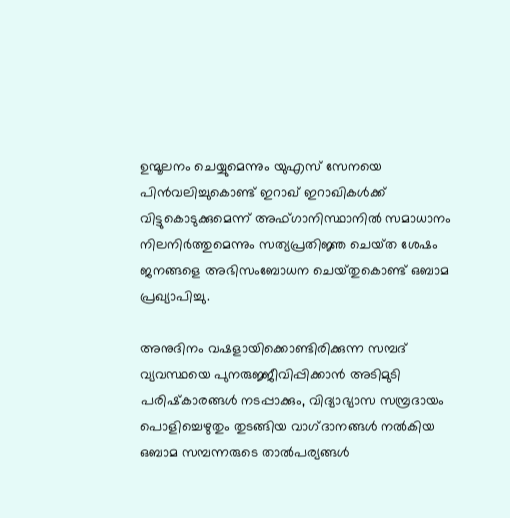ഉന്മൂലനം ചെയ്യുമെന്നും യുഎസ്‌ സേനയെ പിന്‍വലിച്ചുകൊണ്ട്‌ ഇറാഖ്‌ ഇറാഖികള്‍ക്ക്‌ വിട്ടുകൊടുക്കുമെന്ന്‌ അഫ്‌ഗാനിസ്ഥാനില്‍ സമാധാനം നിലനിര്‍ത്തുമെന്നും സത്യപ്രതിജ്ഞ ചെയ്‌ത ശേഷം ജനങ്ങളെ അഭിസംബോധന ചെയ്‌തുകൊണ്ട്‌ ഒബാമ പ്രഖ്യാപിച്ചു.

അനുദിനം വഷളായിക്കൊണ്ടിരിക്കുന്ന സമ്പദ്‌ വ്യവസ്ഥയെ പുനരുജ്ജീവിപ്പിക്കാന്‍ അടിമുടി പരിഷ്‌കാരങ്ങള്‍ നടപ്പാക്കും, വിദ്യാഭ്യാസ സമ്പ്രദായം പൊളിച്ചെഴുതും തുടങ്ങിയ വാഗ്‌ദാനങ്ങള്‍ നല്‍കിയ ഒബാമ സമ്പന്നരുടെ താല്‍പര്യങ്ങള്‍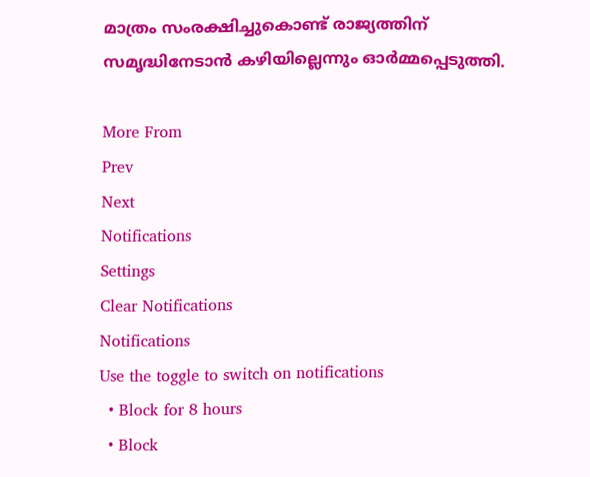മാത്രം സംരക്ഷിച്ചുകൊണ്ട്‌ രാജ്യത്തിന്‌ സമൃദ്ധിനേടാന്‍ കഴിയില്ലെന്നും ഓര്‍മ്മപ്പെടുത്തി.

More From
Prev
Next
Notifications
Settings
Clear Notifications
Notifications
Use the toggle to switch on notifications
  • Block for 8 hours
  • Block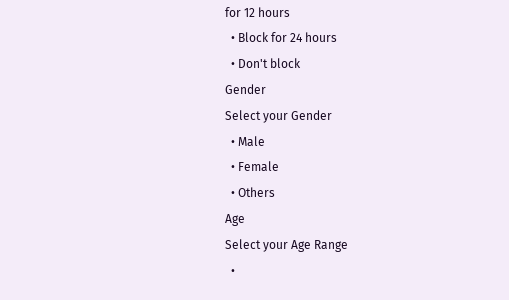for 12 hours
  • Block for 24 hours
  • Don't block
Gender
Select your Gender
  • Male
  • Female
  • Others
Age
Select your Age Range
  •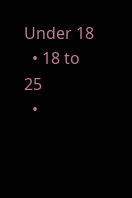Under 18
  • 18 to 25
  •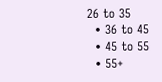26 to 35
  • 36 to 45
  • 45 to 55
  • 55+